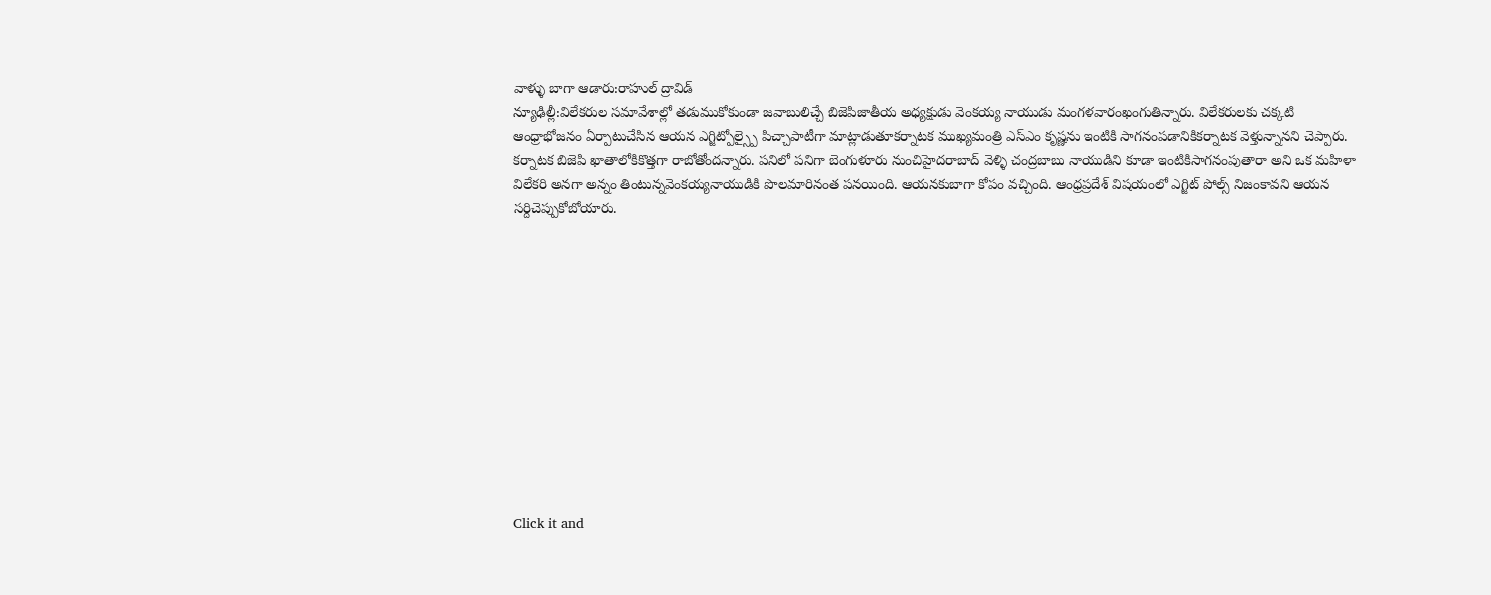వాళ్ళు బాగా ఆడారు:రాహుల్ ద్రావిడ్
న్యూఢిల్లీ:విలేకరుల సమావేశాల్లో తడుముకోకుండా జవాబులిచ్చే బిజెపిజాతీయ అధ్యక్షుడు వెంకయ్య నాయుడు మంగళవారంఖంగుతిన్నారు. విలేకరులకు చక్కటి ఆంధ్రాభోజనం ఏర్పాటుచేసిన ఆయన ఎగ్జిట్పోల్స్పై పిచ్చాపాటీగా మాట్లాడుతూకర్నాటక ముఖ్యమంత్రి ఎస్ఎం కృష్ణను ఇంటికి సాగనంపడానికికర్నాటక వెళ్తున్నానని చెప్పారు. కర్నాటక బిజెపి ఖాతాలోకికొత్తగా రాబోతోందన్నారు. పనిలో పనిగా బెంగుళూరు నుంచిహైదరాబాద్ వెళ్ళి చంద్రబాబు నాయుడిని కూడా ఇంటికిసాగనంపుతారా అని ఒక మహిళా విలేకరి అనగా అన్నం తింటున్నవెంకయ్యనాయుడికి పొలమారినంత పనయింది. ఆయనకుబాగా కోపం వచ్చింది. ఆంధ్రప్రదేశ్ విషయంలో ఎగ్జిట్ పోల్స్ నిజంకావని ఆయన సర్దిచెప్పుకోబోయారు.












Click it and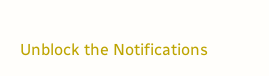Unblock the Notifications